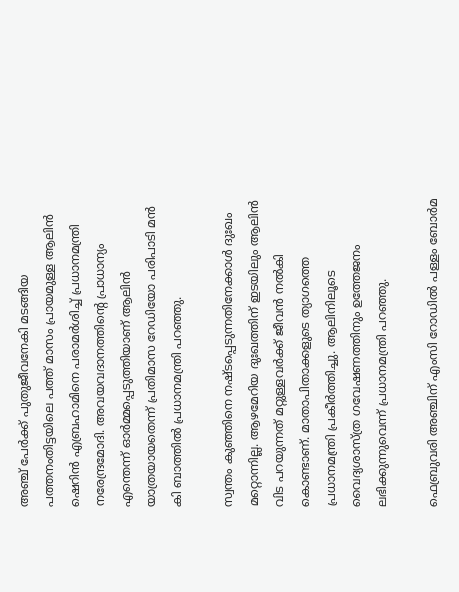അഞ്ച് പേർക്ക് പുതുജീവനേകി മടങ്ങിയ പത്തനംതിട്ടയിലെ പത്ത് മാസം പ്രായമുള്ള ആലിൻ ഷെറിൻ എബ്രഹാമിനെ പരാമർശിച്ച് പ്രധാനമന്ത്രി നരേന്ദ്രമോദി. അവയവദാനത്തിന്റെ പ്രാധാന്യം എന്തെന്ന് ഓർമ്മപ്പെടുത്തിയാണ് ആലിൻ യാത്രയായതെന്ന് പ്രതിമാസ റേഡിയോ പരിപാടി മൻ കി ബാത്തിൽ പ്രധാനമന്ത്രി പറഞ്ഞു.

സ്വന്തം കുഞ്ഞിനെ നഷ്ടപ്പെടുന്നതിനേക്കാൾ ദുഃഖം മറ്റൊന്നില്ല. ആഴമേറിയ ദുഃഖത്തിന് ഇടയിലും ആലിൻ വിട പറയുന്നത് മറ്റുള്ളവർക്ക് ജീവൻ നൽകി കൊണ്ടാണ്. മാതാപിതാക്കളുടെ ത്യാഗത്തെ പ്രധാനമന്ത്രി പ്രകീർത്തിച്ചു. ആലിനിലൂടെ വൈദ്യശാസ്ത്ര ഗവേഷണത്തിനും ഉത്തേജനം ലഭിക്കുന്നുവെന്ന് പ്രധാനമന്ത്രി പറഞ്ഞു.

ഫെബ്രുവരി അഞ്ചിന് എംസി റോഡില്‍ പള്ളം ബോര്‍മ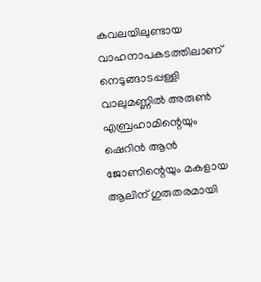കവലയിലുണ്ടായ വാഹനാപകടത്തിലാണ് നെടുങ്ങാടപ്പള്ളി വാലുമണ്ണില്‍ അരുണ്‍ എബ്രഹാമിന്റെയും ഷെറിന്‍ ആന്‍ ജോണിന്റെയും മകളായ ആലിന് ഗുരുതരമായി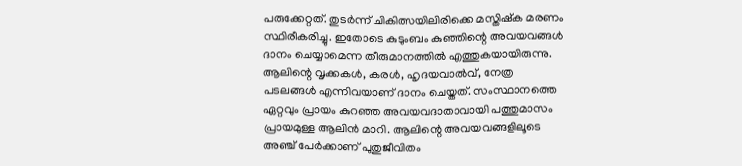പരുക്കേറ്റത്. തുടര്‍ന്ന് ചികിത്സയിലിരിക്കെ മസ്തിഷ്‌ക മരണം സ്ഥിരീകരിച്ചു. ഇതോടെ കുടുംബം കുഞ്ഞിന്റെ അവയവങ്ങള്‍ ദാനം ചെയ്യാമെന്ന തീരുമാനത്തില്‍ എത്തുകയായിരുന്നു. ആലിന്റെ വൃക്കകള്‍, കരള്‍, ഹൃദയവാല്‍വ്, നേത്ര പടലങ്ങള്‍ എന്നിവയാണ് ദാനം ചെയ്തത്. സംസ്ഥാനത്തെ ഏറ്റവും പ്രായം കുറഞ്ഞ അവയവദാതാവായി പത്തുമാസം പ്രായമുള്ള ആലിന്‍ മാറി. ആലിന്റെ അവയവങ്ങളിലൂടെ അഞ്ച് പേര്‍ക്കാണ് പുതുജീവിതം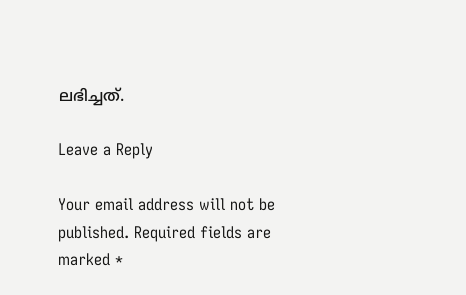ലഭിച്ചത്.

Leave a Reply

Your email address will not be published. Required fields are marked *